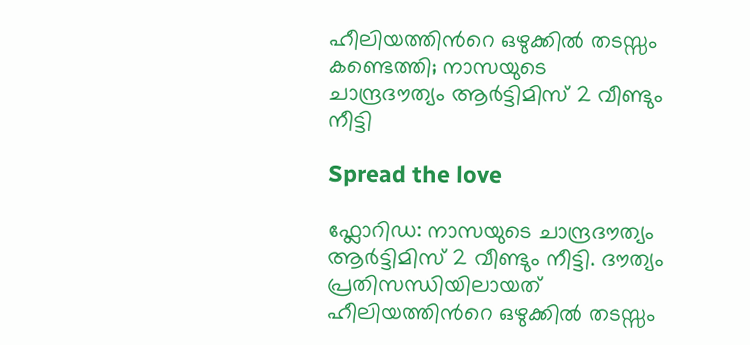ഹീലിയത്തിൻറെ ഒഴുക്കില്‍ തടസ്സം കണ്ടെത്തി; നാസയുടെ ചാന്ദ്രദൗത്യം ആർട്ടിമിസ് 2 വീണ്ടും നീട്ടി

Spread the love

ഫ്ലോറിഡ: നാസയുടെ ചാന്ദ്രദൗത്യം ആർട്ടിമിസ് 2 വീണ്ടും നീട്ടി. ദൗത്യം പ്രതിസന്ധിയിലായത് ഹീലിയത്തിൻറെ ഒഴുക്കില്‍ തടസ്സം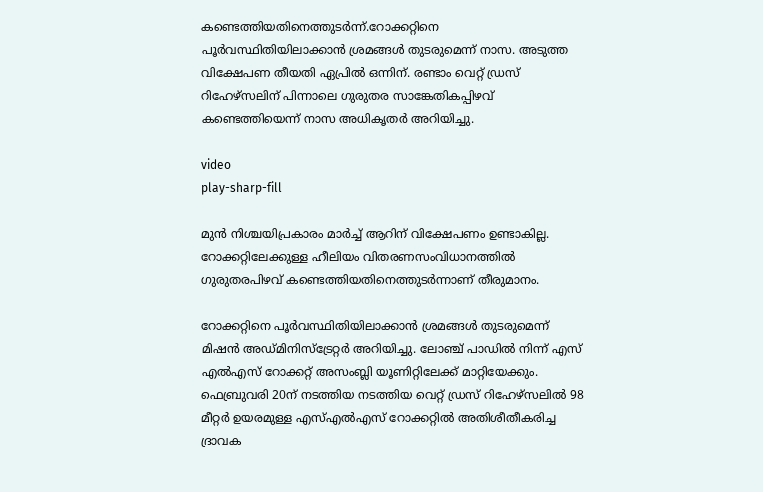കണ്ടെത്തിയതിനെത്തുടർന്ന്.റോക്കറ്റിനെ പൂർവസ്ഥിതിയിലാക്കാൻ ശ്രമങ്ങള്‍ തുടരുമെന്ന് നാസ. അടുത്ത വിക്ഷേപണ തീയതി ഏപ്രില്‍ ഒന്നിന്. രണ്ടാം വെറ്റ് ഡ്രസ് റിഹേഴ്സലിന് പിന്നാലെ ഗുരുതര സാങ്കേതികപ്പിഴവ് കണ്ടെത്തിയെന്ന് നാസ അധികൃതർ അറിയിച്ചു.

video
play-sharp-fill

മുൻ നിശ്ചയിപ്രകാരം മാർച്ച്‌ ആറിന് വിക്ഷേപണം ഉണ്ടാകില്ല. റോക്കറ്റിലേക്കുള്ള ഹീലിയം വിതരണസംവിധാനത്തില്‍ ഗുരുതരപിഴവ് കണ്ടെത്തിയതിനെത്തുടർന്നാണ് തീരുമാനം.

റോക്കറ്റിനെ പൂർവസ്ഥിതിയിലാക്കാൻ ശ്രമങ്ങള്‍ തുടരുമെന്ന് മിഷൻ അഡ്മിനിസ്ട്രേറ്റർ അറിയിച്ചു. ലോഞ്ച് പാഡില്‍ നിന്ന് എസ് എല്‍എസ് റോക്കറ്റ് അസംബ്ലി യൂണിറ്റിലേക്ക് മാറ്റിയേക്കും. ഫെബ്രുവരി 20ന് നടത്തിയ നടത്തിയ വെറ്റ് ഡ്രസ് റിഹേഴ്സലില്‍ 98 മീറ്റർ ഉയരമുള്ള എസ്‌എല്‍എസ് റോക്കറ്റില്‍ അതിശീതീകരിച്ച ദ്രാവക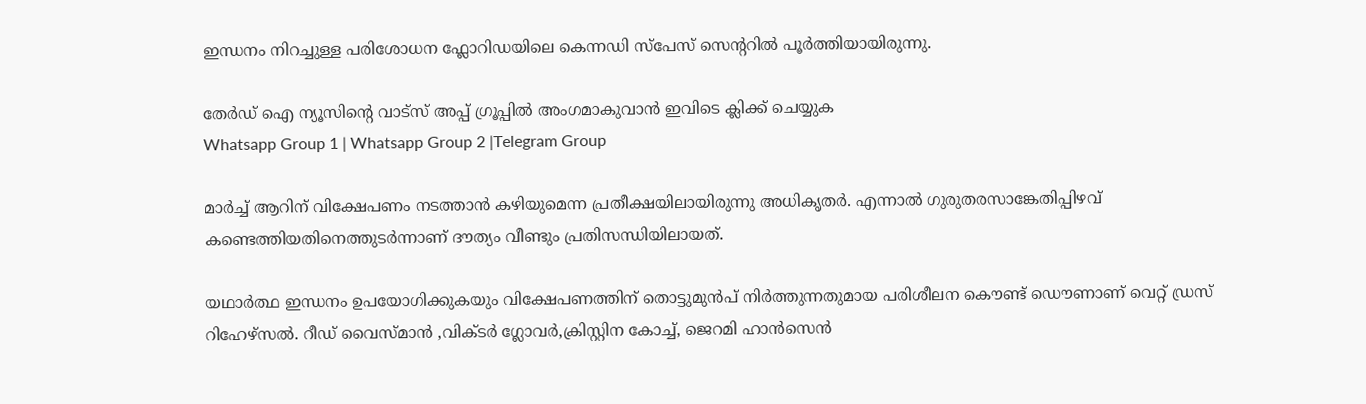ഇന്ധനം നിറച്ചുള്ള പരിശോധന ഫ്ലോറിഡയിലെ കെന്നഡി സ്പേസ് സെന്ററില്‍ പൂർത്തിയായിരുന്നു.

തേർഡ് ഐ ന്യൂസിന്റെ വാട്സ് അപ്പ് ഗ്രൂപ്പിൽ അംഗമാകുവാൻ ഇവിടെ ക്ലിക്ക് ചെയ്യുക
Whatsapp Group 1 | Whatsapp Group 2 |Telegram Group

മാർച്ച്‌ ആറിന് വിക്ഷേപണം നടത്താൻ കഴിയുമെന്ന പ്രതീക്ഷയിലായിരുന്നു അധികൃതർ. എന്നാല്‍ ഗുരുതരസാങ്കേതിപ്പിഴവ് കണ്ടെത്തിയതിനെത്തുടർന്നാണ് ദൗത്യം വീണ്ടും പ്രതിസന്ധിയിലായത്.

യഥാർത്ഥ ഇന്ധനം ഉപയോഗിക്കുകയും വിക്ഷേപണത്തിന് തൊട്ടുമുൻപ് നിർത്തുന്നതുമായ പരിശീലന കൌണ്ട് ഡൌണാണ് വെറ്റ് ഡ്രസ് റിഹേഴ്സല്‍. റീഡ് വൈസ്‍മാൻ ,വിക്ടർ ഗ്ലോവർ,ക്രിസ്റ്റിന കോച്ച്‌, ജെറമി ഹാൻസെൻ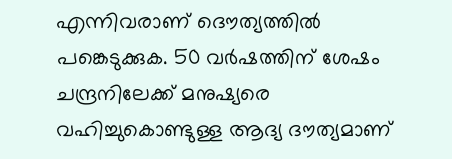എന്നിവരാണ് ദൌത്യത്തില്‍ പങ്കെടുക്കുക. 50 വർഷത്തിന് ശേഷം ചന്ദ്രനിലേക്ക് മനുഷ്യരെ വഹിച്ചുകൊണ്ടുള്ള ആദ്യ ദൗത്യമാണ്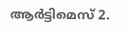ആർട്ടിമെസ് 2.